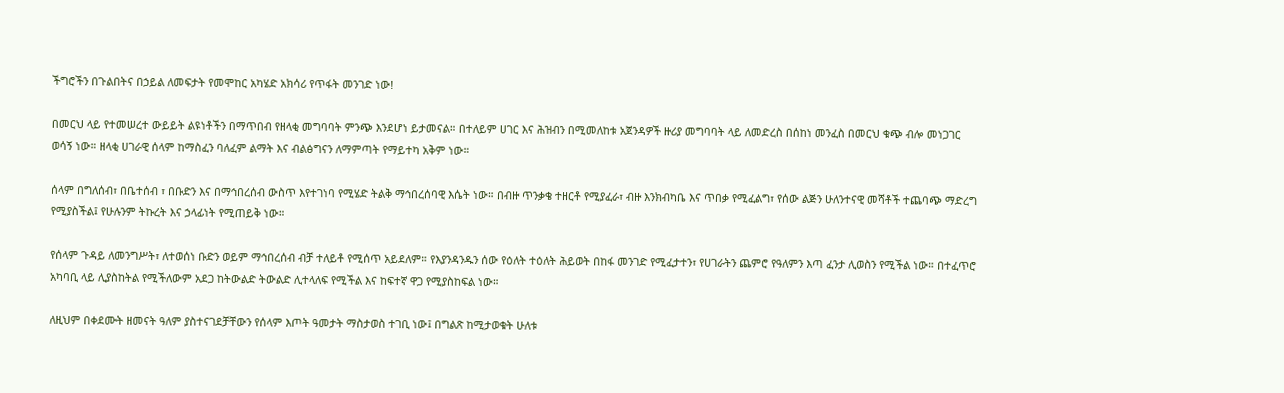ችግሮችን በጉልበትና በኃይል ለመፍታት የመሞከር አካሄድ አክሳሪ የጥፋት መንገድ ነው!

በመርህ ላይ የተመሠረተ ውይይት ልዩነቶችን በማጥበብ የዘላቂ መግባባት ምንጭ እንደሆነ ይታመናል። በተለይም ሀገር እና ሕዝብን በሚመለከቱ አጀንዳዎች ዙሪያ መግባባት ላይ ለመድረስ በሰከነ መንፈስ በመርህ ቁጭ ብሎ መነጋገር ወሳኝ ነው። ዘላቂ ሀገራዊ ሰላም ከማስፈን ባለፈም ልማት እና ብልፅግናን ለማምጣት የማይተካ አቅም ነው።

ሰላም በግለሰብ፣ በቤተሰብ ፣ በቡድን እና በማኅበረሰብ ውስጥ እየተገነባ የሚሄድ ትልቅ ማኅበረሰባዊ እሴት ነው። በብዙ ጥንቃቄ ተዘርቶ የሚያፈራ፣ ብዙ እንክብካቤ እና ጥበቃ የሚፈልግ፣ የሰው ልጅን ሁለንተናዊ መሻቶች ተጨባጭ ማድረግ የሚያስችል፤ የሁሉንም ትኩረት እና ኃላፊነት የሚጠይቅ ነው።

የሰላም ጉዳይ ለመንግሥት፣ ለተወሰነ ቡድን ወይም ማኅበረሰብ ብቻ ተለይቶ የሚሰጥ አይደለም። የእያንዳንዱን ሰው የዕለት ተዕለት ሕይወት በከፋ መንገድ የሚፈታተን፣ የሀገራትን ጨምሮ የዓለምን እጣ ፈንታ ሊወስን የሚችል ነው። በተፈጥሮ አካባቢ ላይ ሊያስከትል የሚችለውም አደጋ ከትውልድ ትውልድ ሊተላለፍ የሚችል እና ከፍተኛ ዋጋ የሚያስከፍል ነው።

ለዚህም በቀደሙት ዘመናት ዓለም ያስተናገደቻቸውን የሰላም እጦት ዓመታት ማስታወስ ተገቢ ነው፤ በግልጽ ከሚታወቁት ሁለቱ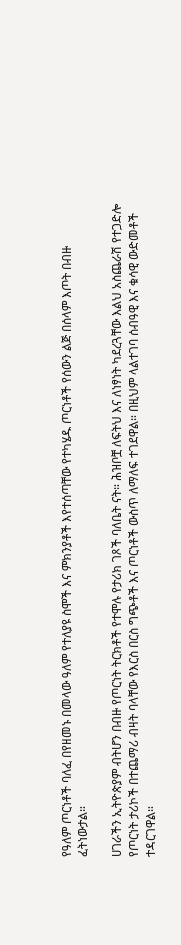የዓለም ጦርነቶች ባለፈ በየዘመኑ በመላው ዓለም የተለያዩ ስሞች እና ምክንያቶች እየተሰጣቸው የተካሄዱ ጦርነቶች የሰውን ልጅ በሰላም እጦት በብዙ ፈትነውታል።

ሀገራችን ኢትዮጵያም ብትሆን በብዙ የጦርነት ትርክቶች የተሞሉ የታሪክ ገጾች ባለቤት ናት። ሕዝቦቿ ለፍትህ እና ለነፃነት ካደረጓቸው እልህ አስጨራሽ የተጋድሎ የጦርነት ታሪኮች በተጨማሪ ብዛት ባላቸው የእርስ በርስ ግጭቶች እና ጦርነቶች ውስጥ ለማለፍ ተገደዋል። በዚህም ላልተገባ ሰብዓዊ እና ቁሳዊ ውድመቶች ተዳርገዋል።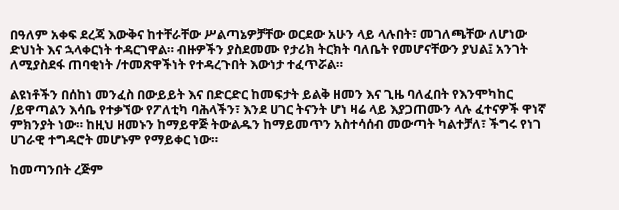በዓለም አቀፍ ደረጃ እውቅና ከተቸራቸው ሥልጣኔዎቻቸው ወርደው አሁን ላይ ላሉበት፣ መገለጫቸው ለሆነው ድህነት እና ኋላቀርነት ተዳርገዋል። ብዙዎችን ያስደመሙ የታሪክ ትርክት ባለቤት የመሆናቸውን ያህል፤ አንገት ለሚያስደፋ ጠባቂነት /ተመጽዋችነት የተዳረጉበት እውነታ ተፈጥሯል።

ልዩነቶችን በሰከነ መንፈስ በውይይት እና በድርድር ከመፍታት ይልቅ ዘመን እና ጊዜ ባለፈበት የእንሞካከር /ይዋጣልን እሳቤ የተቃኘው የፖለቲካ ባሕላችን፣ እንደ ሀገር ትናንት ሆነ ዛሬ ላይ እያጋጠሙን ላሉ ፈተናዎች ዋነኛ ምክንያት ነው። ከዚህ ዘመኑን ከማይዋጅ ትውልዱን ከማይመጥን አስተሳሰብ መውጣት ካልተቻለ፣ ችግሩ የነገ ሀገራዊ ተግዳሮት መሆኑም የማይቀር ነው።

ከመጣንበት ረጅም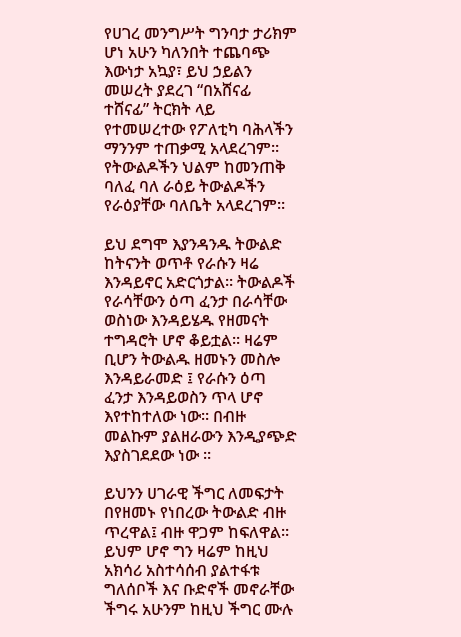የሀገረ መንግሥት ግንባታ ታሪክም ሆነ አሁን ካለንበት ተጨባጭ እውነታ አኳያ፣ ይህ ኃይልን መሠረት ያደረገ “በአሸናፊ ተሸናፊ” ትርክት ላይ የተመሠረተው የፖለቲካ ባሕላችን ማንንም ተጠቃሚ አላደረገም። የትውልዶችን ህልም ከመንጠቅ ባለፈ ባለ ራዕይ ትውልዶችን የራዕያቸው ባለቤት አላደረገም።

ይህ ደግሞ እያንዳንዱ ትውልድ ከትናንት ወጥቶ የራሱን ዛሬ እንዳይኖር አድርጎታል። ትውልዶች የራሳቸውን ዕጣ ፈንታ በራሳቸው ወስነው እንዳይሄዱ የዘመናት ተግዳሮት ሆኖ ቆይቷል። ዛሬም ቢሆን ትውልዱ ዘመኑን መስሎ እንዳይራመድ ፤ የራሱን ዕጣ ፈንታ እንዳይወስን ጥላ ሆኖ እየተከተለው ነው። በብዙ መልኩም ያልዘራውን እንዲያጭድ እያስገደደው ነው ።

ይህንን ሀገራዊ ችግር ለመፍታት በየዘመኑ የነበረው ትውልድ ብዙ ጥረዋል፤ ብዙ ዋጋም ከፍለዋል። ይህም ሆኖ ግን ዛሬም ከዚህ አክሳሪ አስተሳሰብ ያልተፋቱ ግለሰቦች እና ቡድኖች መኖራቸው ችግሩ አሁንም ከዚህ ችግር ሙሉ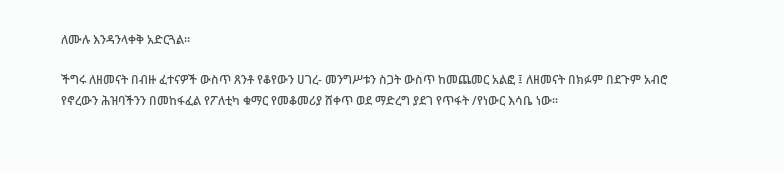ለሙሉ እንዳንላቀቅ አድርጓል።

ችግሩ ለዘመናት በብዙ ፈተናዎች ውስጥ ጸንቶ የቆየውን ሀገረ- መንግሥቱን ስጋት ውስጥ ከመጨመር አልፎ ፤ ለዘመናት በክፉም በደጉም አብሮ የኖረውን ሕዝባችንን በመከፋፈል የፖለቲካ ቁማር የመቆመሪያ ሸቀጥ ወደ ማድረግ ያደገ የጥፋት /የነውር እሳቤ ነው።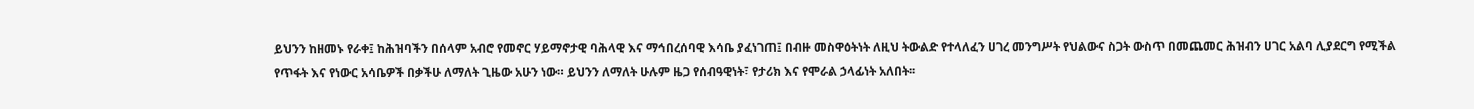ይህንን ከዘመኑ የራቀ፤ ከሕዝባችን በሰላም አብሮ የመኖር ሃይማኖታዊ ባሕላዊ እና ማኅበረሰባዊ እሳቤ ያፈነገጠ፤ በብዙ መስዋዕትነት ለዚህ ትውልድ የተላለፈን ሀገረ መንግሥት የህልውና ስጋት ውስጥ በመጨመር ሕዝብን ሀገር አልባ ሊያደርግ የሚችል የጥፋት እና የነውር አሳቤዎች በቃችሁ ለማለት ጊዜው አሁን ነው። ይህንን ለማለት ሁሉም ዜጋ የሰብዓዊነት፣ የታሪክ እና የሞራል ኃላፊነት አለበት፡፡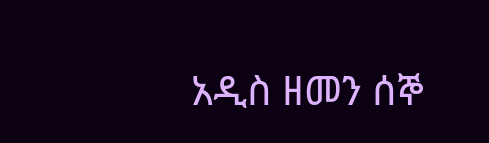አዲስ ዘመን ሰኞ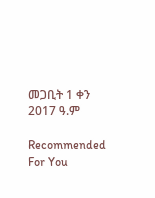መጋቢት 1 ቀን 2017 ዓ.ም

Recommended For You